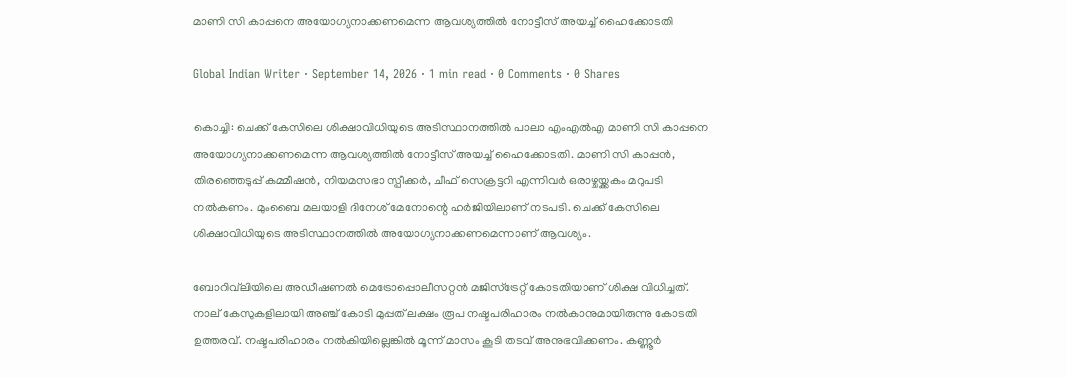മാണി സി കാപ്പനെ അയോഗ്യനാക്കണമെന്ന ആവശ്യത്തിൽ നോട്ടീസ് അയച്ച് ഹൈക്കോടതി

Global Indian Writer · September 14, 2026 · 1 min read · 0 Comments · 0 Shares

കൊച്ചി: ചെക്ക് കേസിലെ ശിക്ഷാവിധിയുടെ അടിസ്ഥാനത്തിൽ പാലാ എംഎൽ‌എ മാണി സി കാപ്പനെ അയോഗ്യനാക്കണമെന്ന ആവശ്യത്തിൽ നോട്ടീസ് അയച്ച് ഹൈക്കോടതി. മാണി സി കാപ്പൻ, തിരഞ്ഞെടുപ്പ് കമ്മീഷൻ, നിയമസഭാ സ്പീക്കർ, ചീഫ് സെക്രട്ടറി എന്നിവർ ഒരാഴ്ചയ്ക്കകം മറുപടി നൽകണം. മുംബൈ മലയാളി ദിനേശ് മേനോന്റെ ഹർജിയിലാണ് നടപടി. ചെക്ക് കേസിലെ ശിക്ഷാവിധിയുടെ അടിസ്ഥാനത്തിൽ അയോഗ്യനാക്കണമെന്നാണ് ആവശ്യം.

ബോറിവ്‍ലിയിലെ അഡീഷണൽ മെട്രോപ്പൊലീസറ്റൻ മജിസ്ട്രേറ്റ് കോടതിയാണ് ശിക്ഷ വിധിച്ചത്. നാല് കേസുകളിലായി അഞ്ച് കോടി മുപ്പത് ലക്ഷം രൂപ നഷ്ടപരിഹാരം നൽകാനുമായിരുന്നു കോടതി ഉത്തരവ്. നഷ്ടപരിഹാരം നൽകിയില്ലെങ്കിൽ മൂന്ന് മാസം കൂടി തടവ് അനുഭവിക്കണം. കണ്ണൂർ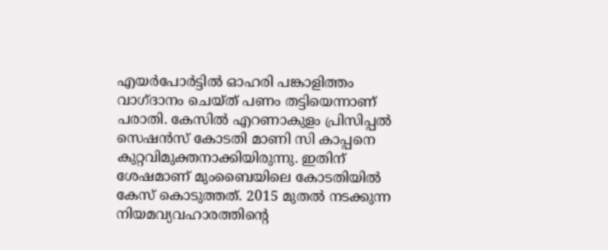എയർപോർട്ടിൽ ഓഹരി പങ്കാളിത്തം വാഗ്ദാനം ചെയ്ത് പണം തട്ടിയെന്നാണ് പരാതി. കേസിൽ എറണാകുളം പ്രിസിപ്പൽ സെഷൻസ് കോടതി മാണി സി കാപ്പനെ കുറ്റവിമുക്തനാക്കിയിരുന്നു. ഇതിന് ശേഷമാണ് മുംബൈയിലെ കോടതിയിൽ കേസ് കൊടുത്തത്. 2015 മുതൽ നടക്കുന്ന നിയമവ്യവഹാരത്തിന്റെ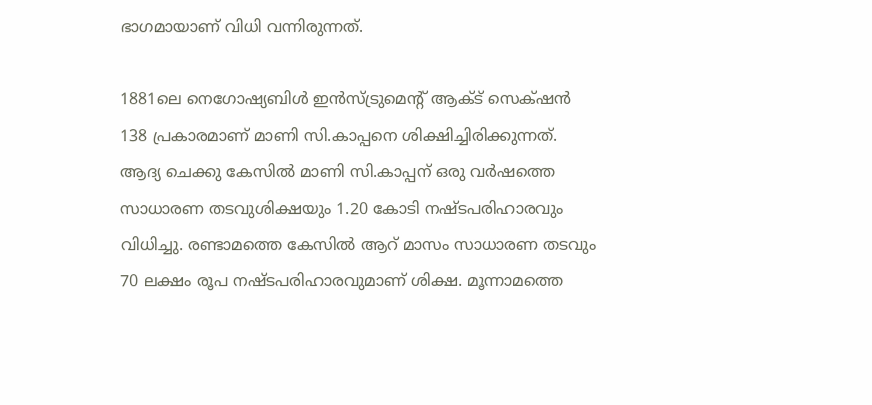ഭാഗമായാണ് വിധി വന്നിരുന്നത്.

1881ലെ നെഗോഷ്യബിൾ ഇൻസ്ട്രുമെന്റ് ആക്ട് സെക്‌ഷൻ 138 പ്രകാരമാണ് മാണി സി.കാപ്പനെ ശിക്ഷിച്ചിരിക്കുന്നത്. ആദ്യ ചെക്കു കേസിൽ മാണി സി.കാപ്പന് ഒരു വർഷത്തെ സാധാരണ തടവുശിക്ഷയും 1.20 കോടി നഷ്ടപരിഹാരവും വിധിച്ചു. രണ്ടാമത്തെ കേസിൽ ആറ് മാസം സാധാരണ തടവും 70 ലക്ഷം രൂപ നഷ്ടപരിഹാരവുമാണ് ശിക്ഷ. മൂന്നാമത്തെ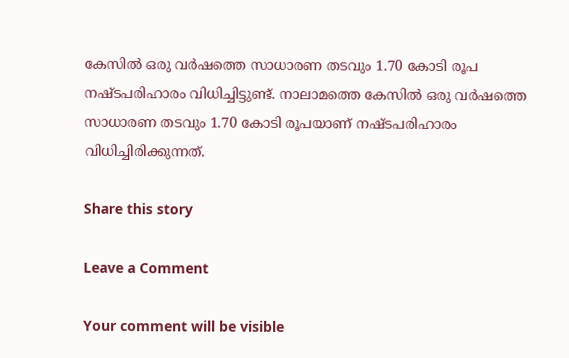കേസിൽ ഒരു വർഷത്തെ സാധാരണ തടവും 1.70 കോടി രൂപ നഷ്ടപരിഹാരം വിധിച്ചിട്ടുണ്ട്. നാലാമത്തെ കേസിൽ ഒരു വർഷത്തെ സാധാരണ തടവും 1.70 കോടി രൂപയാണ് നഷ്ടപരിഹാരം വിധിച്ചിരിക്കുന്നത്.

Share this story

Leave a Comment

Your comment will be visible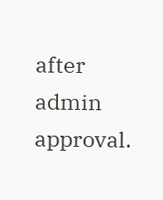after admin approval.